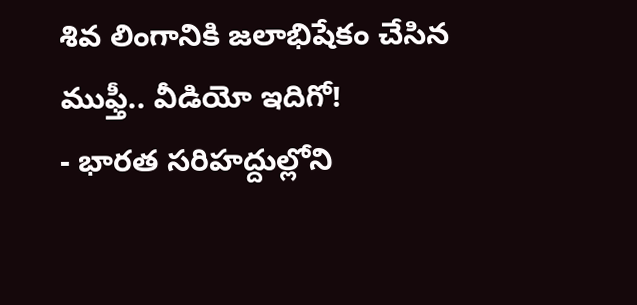శివ లింగానికి జలాభిషేకం చేసిన ముఫ్తీ.. వీడియో ఇదిగో!
- భారత సరిహద్దుల్లోని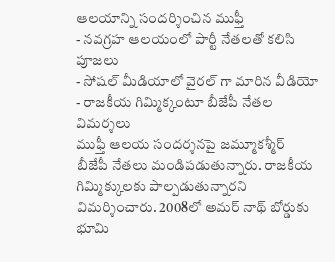ఆలయాన్ని సందర్శించిన ముఫ్తీ
- నవగ్రహ ఆలయంలో పార్టీ నేతలతో కలిసి పూజలు
- సోషల్ మీడియాలో వైరల్ గా మారిన వీడియో
- రాజకీయ గిమ్మిక్కంటూ బీజేపీ నేతల విమర్శలు
ముఫ్తీ ఆలయ సందర్శనపై జమ్మూకశ్మీర్ బీజేపీ నేతలు మండిపడుతున్నారు. రాజకీయ గిమ్మిక్కులకు పాల్పడుతున్నారని విమర్శించారు. 2008లో అమర్ నాథ్ బోర్డుకు భూమి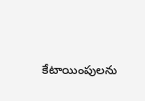కేటాయింపులను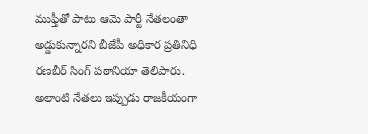ముఫ్తీతో పాటు ఆమె పార్టీ నేతలంతా అడ్డుకున్నారని బీజేపీ అధికార ప్రతినిధి రణబీర్ సింగ్ పఠానియా తెలిపారు. అలాంటి నేతలు ఇప్పుడు రాజకీయంగా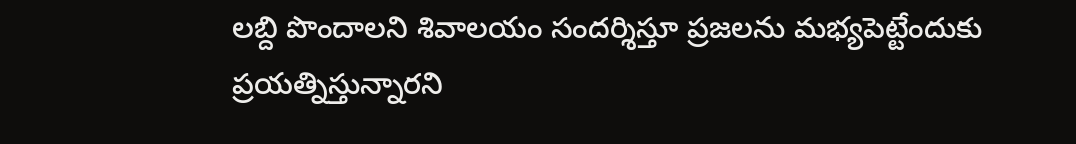లబ్ది పొందాలని శివాలయం సందర్శిస్తూ ప్రజలను మభ్యపెట్టేందుకు ప్రయత్నిస్తున్నారని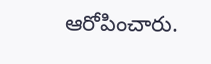ఆరోపించారు.